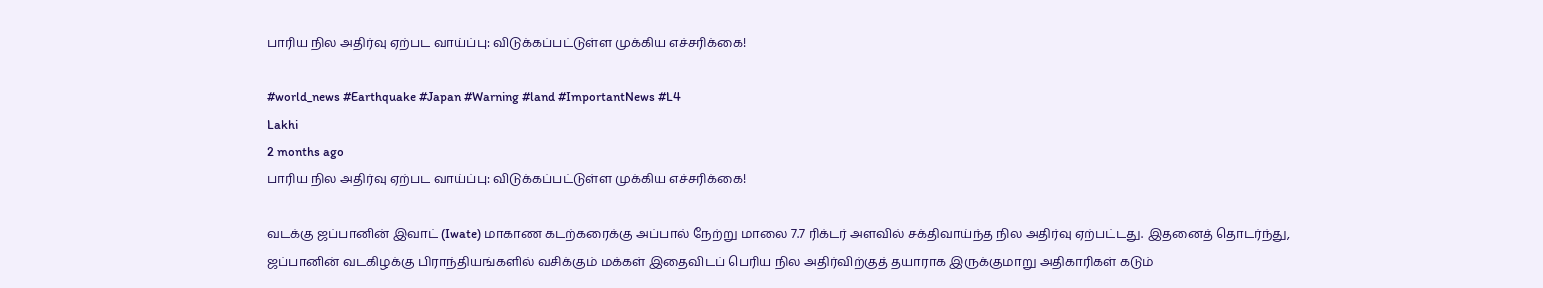பாரிய நில அதிர்வு ஏற்பட வாய்ப்பு: விடுக்கப்பட்டுள்ள முக்கிய எச்சரிக்கை!

#world_news #Earthquake #Japan #Warning #land #ImportantNews #L4
Lakhi
2 months ago
பாரிய நில அதிர்வு ஏற்பட வாய்ப்பு: விடுக்கப்பட்டுள்ள முக்கிய எச்சரிக்கை!

வடக்கு ஜப்பானின் இவாட் (Iwate) மாகாண கடற்கரைக்கு அப்பால் நேற்று மாலை 7.7 ரிக்டர் அளவில் சக்திவாய்ந்த நில அதிர்வு ஏற்பட்டது. இதனைத் தொடர்ந்து, ஜப்பானின் வடகிழக்கு பிராந்தியங்களில் வசிக்கும் மக்கள் இதைவிடப் பெரிய நில அதிர்விற்குத் தயாராக இருக்குமாறு அதிகாரிகள் கடும்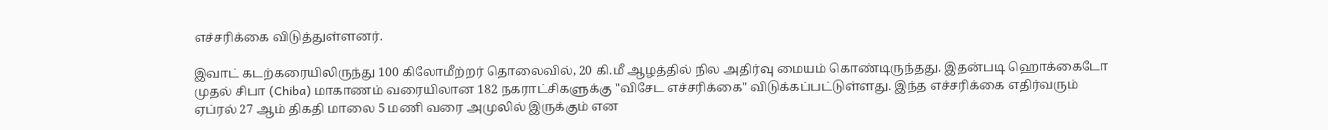எச்சரிக்கை விடுத்துள்ளனர்.

இவாட் கடற்கரையிலிருந்து 100 கிலோமீற்றர் தொலைவில், 20 கி.மீ ஆழத்தில் நில அதிர்வு மையம் கொண்டிருந்தது. இதன்படி ஹொக்கைடோ முதல் சிபா (Chiba) மாகாணம் வரையிலான 182 நகராட்சிகளுக்கு "விசேட எச்சரிக்கை" விடுக்கப்பட்டுள்ளது. இந்த எச்சரிக்கை எதிர்வரும் ஏப்ரல் 27 ஆம் திகதி மாலை 5 மணி வரை அமுலில் இருக்கும் என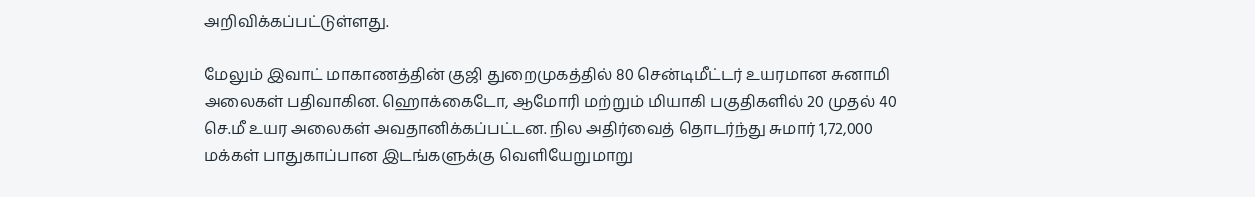அறிவிக்கப்பட்டுள்ளது.

மேலும் இவாட் மாகாணத்தின் குஜி துறைமுகத்தில் 80 சென்டிமீட்டர் உயரமான சுனாமி அலைகள் பதிவாகின. ஹொக்கைடோ, ஆமோரி மற்றும் மியாகி பகுதிகளில் 20 முதல் 40 செ.மீ உயர அலைகள் அவதானிக்கப்பட்டன. நில அதிர்வைத் தொடர்ந்து சுமார் 1,72,000 மக்கள் பாதுகாப்பான இடங்களுக்கு வெளியேறுமாறு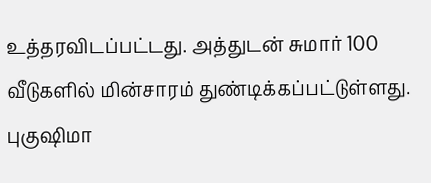உத்தரவிடப்பட்டது. அத்துடன் சுமார் 100 வீடுகளில் மின்சாரம் துண்டிக்கப்பட்டுள்ளது. புகுஷிமா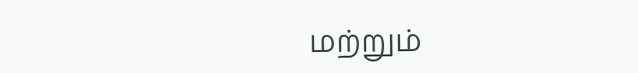மற்றும்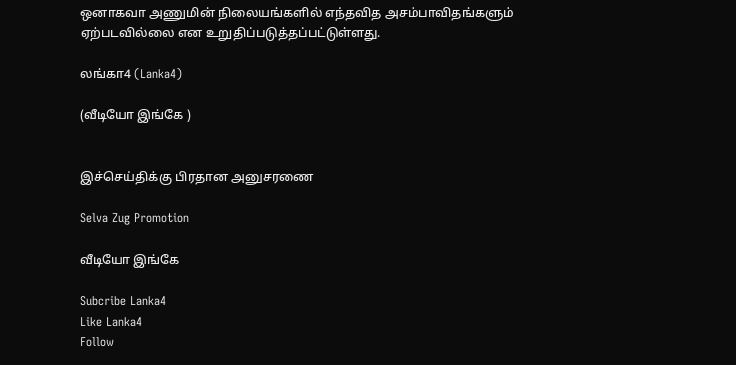ஒனாகவா அணுமின் நிலையங்களில் எந்தவித அசம்பாவிதங்களும் ஏற்படவில்லை என உறுதிப்படுத்தப்பட்டுள்ளது.

லங்கா4 (Lanka4)

(வீடியோ இங்கே )


இச்செய்திக்கு பிரதான அனுசரணை

Selva Zug Promotion

வீடியோ இங்கே

Subcribe Lanka4
Like Lanka4
Follow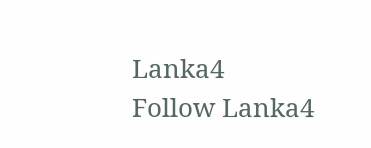Lanka4
Follow Lanka4